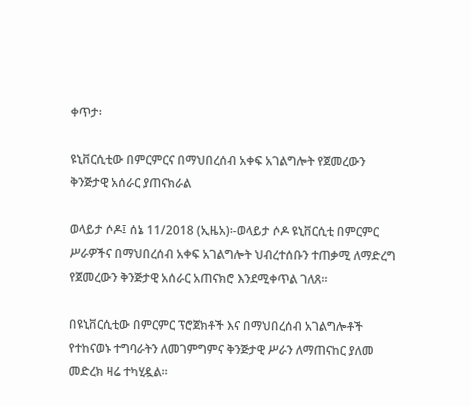ቀጥታ፡

ዩኒቨርሲቲው በምርምርና በማህበረሰብ አቀፍ አገልግሎት የጀመረውን ቅንጅታዊ አሰራር ያጠናክራል

ወላይታ ሶዶ፤ ሰኔ 11/2018 (ኢዜአ)፡-ወላይታ ሶዶ ዩኒቨርሲቲ በምርምር ሥራዎችና በማህበረሰብ አቀፍ አገልግሎት ህብረተሰቡን ተጠቃሚ ለማድረግ የጀመረውን ቅንጅታዊ አሰራር አጠናክሮ እንደሚቀጥል ገለጸ።

በዩኒቨርሲቲው በምርምር ፕሮጀክቶች እና በማህበረሰብ አገልግሎቶች የተከናወኑ ተግባራትን ለመገምግምና ቅንጅታዊ ሥራን ለማጠናከር ያለመ መድረክ ዛሬ ተካሂዷል።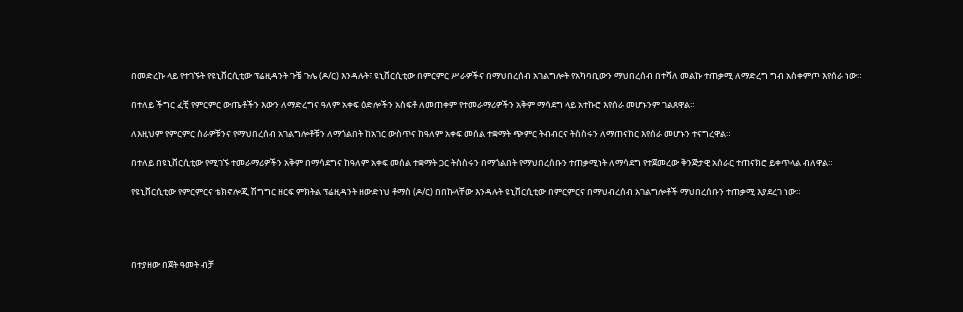በመድረኩ ላይ የተገኙት የዩኒቨርሲቲው ፕሬዚዳንት ጉቼ ጉሌ (ዶ/ር) እንዳሉት፣ ዩኒቨርሲቲው በምርምር ሥራዎችና በማህበረሰብ አገልግሎት የአካባቢውን ማህበረሰብ በተሻለ መልኩ ተጠቃሚ ለማድረግ ግብ አስቀምጦ እየሰራ ነው።

በተለይ ችግር ፈቺ የምርምር ውጤቶችን እውን ለማድረግና ዓለም አቀፍ ዕድሎችን አስፍቶ ለመጠቀም የተመራማሪዎችን አቅም ማሳደግ ላይ አተኩሮ እየሰራ መሆኑንም ገልጸዋል።

ለእዚህም የምርምር ስራዎቹንና የማህበረሰብ አገልግሎቶቹን ለማጎልበት ከአገር ውስጥና ከዓለም አቀፍ መሰል ተቋማት ጭምር ትብብርና ትስስሩን ለማጠናከር እየሰራ መሆኑን ተናግረዋል።

በተለይ በዩኒቨርሲቲው የሚገኙ ተመራማሪዎችን አቅም በማሳደግና ከዓለም አቀፍ መሰል ተቋማት ጋር ትስስሩን በማጎልበት የማህበረሰቡን ተጠቃሚነት ለማሳደግ የተጀመረው ቅንጅታዊ አሰራር ተጠናክሮ ይቀጥላል ብለዋል።

የዩኒቨርሲቲው የምርምርና ቴክኖሎጂ ሽግግር ዘርፍ ምክትል ፕሬዚዳንት ዘውድነህ ቶማስ (ዶ/ር) በበኩላቸው እንዳሉት ዩኒቨርሲቲው በምርምርና በማህብረሰብ አገልግሎቶች ማህበረሰቡን ተጠቃሚ እያደረገ ነው።




በተያዘው በጀት ዓመት ብቻ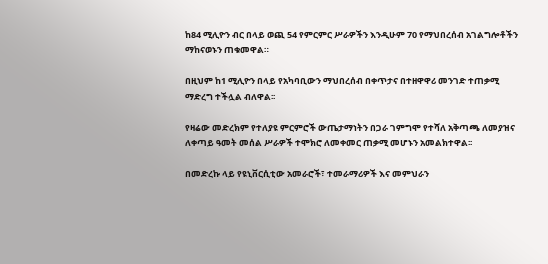ከ84 ሚሊዮን ብር በላይ ወጪ 54 የምርምር ሥራዎችን እንዲሁም 70 የማህበረሰብ አገልግሎቶችን ማከናወኑን ጠቁመዋል።

በዚህም ከ1 ሚሊዮን በላይ የአካባቢውን ማህበረሰብ በቀጥታና በተዘዋዋሪ መንገድ ተጠቃሚ ማድረግ ተችሏል ብለዋል፡፡

የዛሬው መድረክም የተለያዩ ምርምሮች ውጤታማነትን በጋራ ገምግሞ የተሻለ አቅጣጫ ለመያዝና ለቀጣይ ዓመት መሰል ሥራዎች ተሞክሮ ለመቀመር ጠቃሚ መሆኑን አመልክተዋል፡፡

በመድረኩ ላይ የዩኒቨርሲቲው አመራሮች፣ ተመራማሪዎች እና መምህራን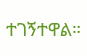ተገኝተዋል።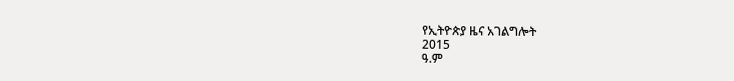የኢትዮጵያ ዜና አገልግሎት
2015
ዓ.ም